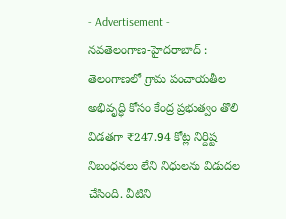- Advertisement -
నవతెలంగాణ-హైదరాబాద్ : తెలంగాణలో గ్రామ పంచాయతీల అభివృద్ధి కోసం కేంద్ర ప్రభుత్వం తొలి విడతగా ₹247.94 కోట్ల నిర్దిష్ట నిబంధనలు లేని నిధులను విడుదల చేసింది. వీటిని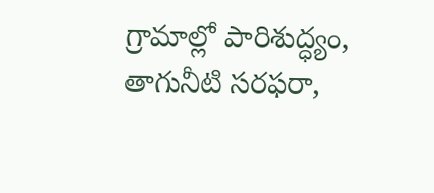గ్రామాల్లో పారిశుద్ధ్యం, తాగునీటి సరఫరా,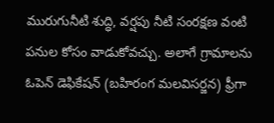మురుగునీటి శుద్ధి, వర్షపు నీటి సంరక్షణ వంటి పనుల కోసం వాడుకోవచ్చు. అలాగే గ్రామాలను ఓపెన్ డెఫికేషన్ (బహిరంగ మలవిసర్జన) ఫ్రీగా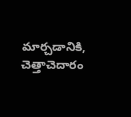మార్చడానికి, చెత్తాచెదారం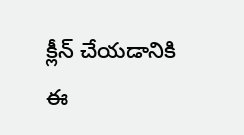క్లీన్ చేయడానికి ఈ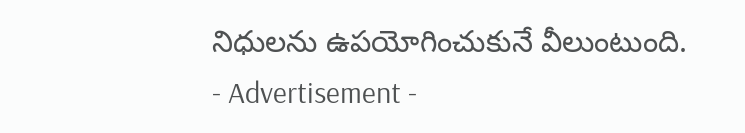నిధులను ఉపయోగించుకునే వీలుంటుంది.
- Advertisement -